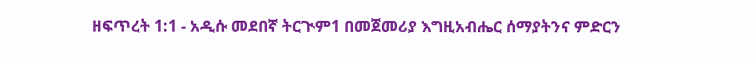ዘፍጥረት 1:1 - አዲሱ መደበኛ ትርጒም1 በመጀመሪያ እግዚአብሔር ሰማያትንና ምድርን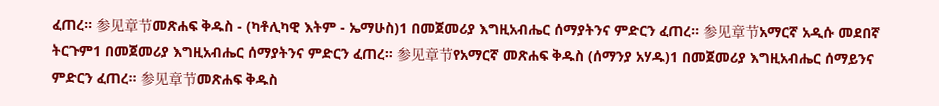ፈጠረ። 参见章节መጽሐፍ ቅዱስ - (ካቶሊካዊ እትም - ኤማሁስ)1 በመጀመሪያ እግዚአብሔር ሰማያትንና ምድርን ፈጠረ። 参见章节አማርኛ አዲሱ መደበኛ ትርጉም1 በመጀመሪያ እግዚአብሔር ሰማያትንና ምድርን ፈጠረ። 参见章节የአማርኛ መጽሐፍ ቅዱስ (ሰማንያ አሃዱ)1 በመጀመሪያ እግዚአብሔር ሰማይንና ምድርን ፈጠረ። 参见章节መጽሐፍ ቅዱስ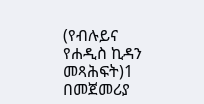(የብሉይና የሐዲስ ኪዳን መጻሕፍት)1 በመጀመሪያ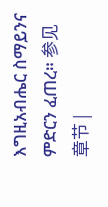እግዚአብሔር ስማይንና ምድርን ፈጠረ። 参见章节 |